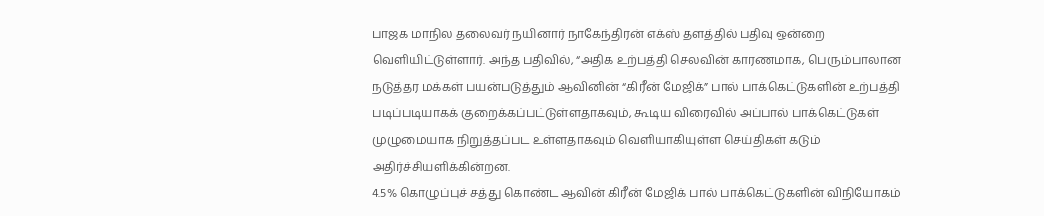பாஜக மாநில தலைவர் நயினார் நாகேந்திரன் எக்ஸ் தளத்தில் பதிவு ஒன்றை வெளியிட்டுள்ளார். அந்த பதிவில், “அதிக உற்பத்தி செலவின் காரணமாக, பெரும்பாலான நடுத்தர மக்கள் பயன்படுத்தும் ஆவினின் “கிரீன் மேஜிக்” பால் பாக்கெட்டுகளின் உற்பத்தி படிப்படியாகக் குறைக்கப்பட்டுள்ளதாகவும், கூடிய விரைவில் அப்பால் பாக்கெட்டுகள் முழுமையாக நிறுத்தப்பட உள்ளதாகவும் வெளியாகியுள்ள செய்திகள் கடும் அதிர்ச்சியளிக்கின்றன.
4.5% கொழுப்புச் சத்து கொண்ட ஆவின் கிரீன் மேஜிக் பால் பாக்கெட்டுகளின் விநியோகம்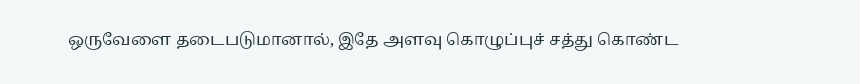ஒருவேளை தடைபடுமானால், இதே அளவு கொழுப்புச் சத்து கொண்ட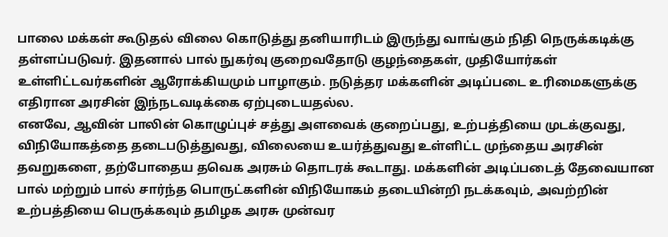பாலை மக்கள் கூடுதல் விலை கொடுத்து தனியாரிடம் இருந்து வாங்கும் நிதி நெருக்கடிக்கு தள்ளப்படுவர். இதனால் பால் நுகர்வு குறைவதோடு குழந்தைகள், முதியோர்கள் உள்ளிட்டவர்களின் ஆரோக்கியமும் பாழாகும். நடுத்தர மக்களின் அடிப்படை உரிமைகளுக்கு எதிரான அரசின் இந்நடவடிக்கை ஏற்புடையதல்ல.
எனவே, ஆவின் பாலின் கொழுப்புச் சத்து அளவைக் குறைப்பது, உற்பத்தியை முடக்குவது, விநியோகத்தை தடைபடுத்துவது, விலையை உயர்த்துவது உள்ளிட்ட முந்தைய அரசின் தவறுகளை, தற்போதைய தவெக அரசும் தொடரக் கூடாது. மக்களின் அடிப்படைத் தேவையான பால் மற்றும் பால் சார்ந்த பொருட்களின் விநியோகம் தடையின்றி நடக்கவும், அவற்றின் உற்பத்தியை பெருக்கவும் தமிழக அரசு முன்வர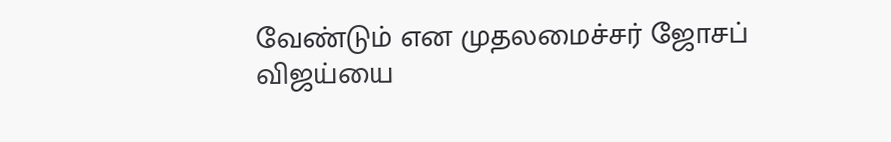வேண்டும் என முதலமைச்சர் ஜோசப் விஜய்யை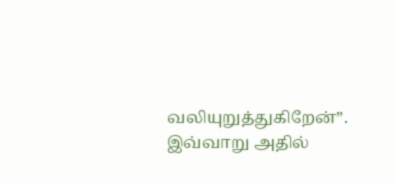வலியுறுத்துகிறேன்”. இவ்வாறு அதில்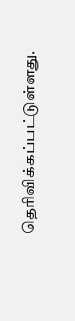தெரிவிக்கப்பட்டுள்ளது.